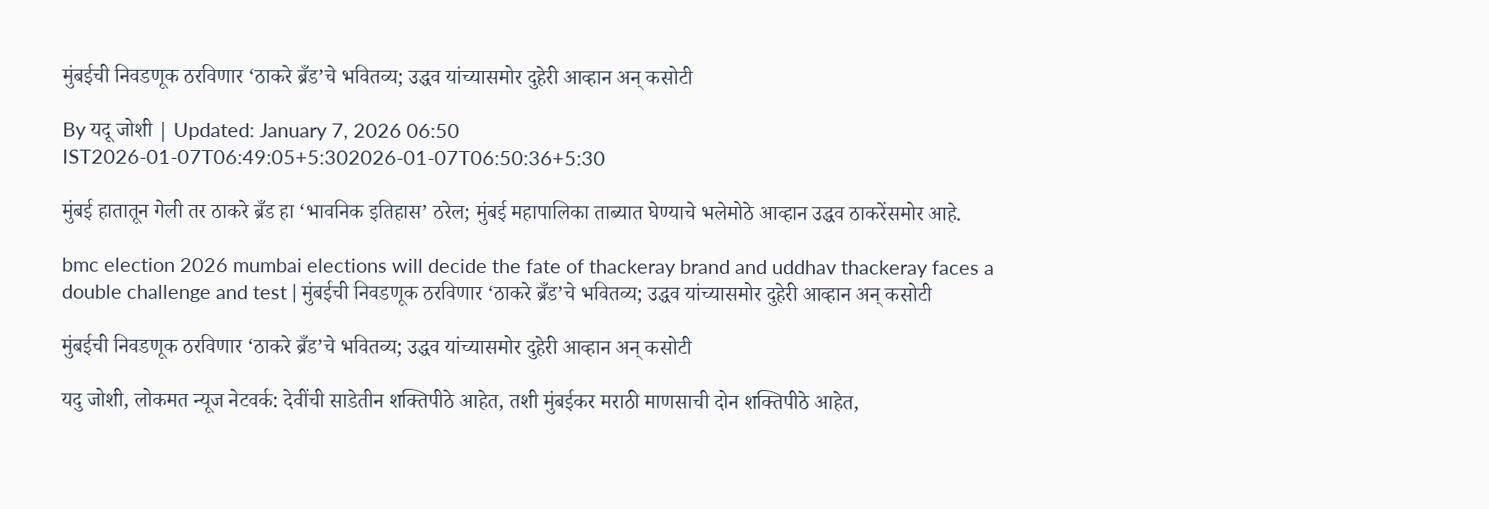मुंबईची निवडणूक ठरविणार ‘ठाकरे ब्रँड’चे भवितव्य; उद्धव यांच्यासमोर दुहेरी आव्हान अन् कसोटी

By यदू जोशी | Updated: January 7, 2026 06:50 IST2026-01-07T06:49:05+5:302026-01-07T06:50:36+5:30

मुंबई हातातून गेली तर ठाकरे ब्रँड हा ‘भावनिक इतिहास’ ठरेल; मुंबई महापालिका ताब्यात घेण्याचे भलेमोठे आव्हान उद्धव ठाकरेंसमोर आहे.

bmc election 2026 mumbai elections will decide the fate of thackeray brand and uddhav thackeray faces a double challenge and test | मुंबईची निवडणूक ठरविणार ‘ठाकरे ब्रँड’चे भवितव्य; उद्धव यांच्यासमोर दुहेरी आव्हान अन् कसोटी

मुंबईची निवडणूक ठरविणार ‘ठाकरे ब्रँड’चे भवितव्य; उद्धव यांच्यासमोर दुहेरी आव्हान अन् कसोटी

यदु जोशी, लोकमत न्यूज नेटवर्क: देवींची साडेतीन शक्तिपीठे आहेत, तशी मुंबईकर मराठी माणसाची दोन शक्तिपीठे आहेत,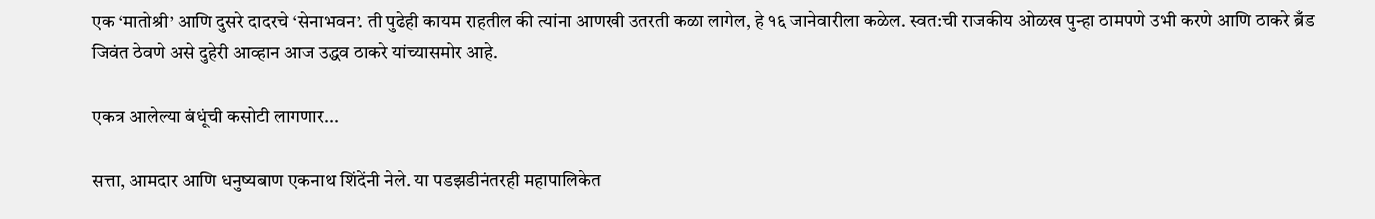एक ‘मातोश्री’ आणि दुसरे दादरचे ‘सेनाभवन’. ती पुढेही कायम राहतील की त्यांना आणखी उतरती कळा लागेल, हे १६ जानेवारीला कळेल. स्वत:ची राजकीय ओळख पुन्हा ठामपणे उभी करणे आणि ठाकरे ब्रँड जिवंत ठेवणे असे दुहेरी आव्हान आज उद्धव ठाकरे यांच्यासमोर आहे.

एकत्र आलेल्या बंधूंची कसोटी लागणार...

सत्ता, आमदार आणि धनुष्यबाण एकनाथ शिंदेंनी नेले. या पडझडीनंतरही महापालिकेत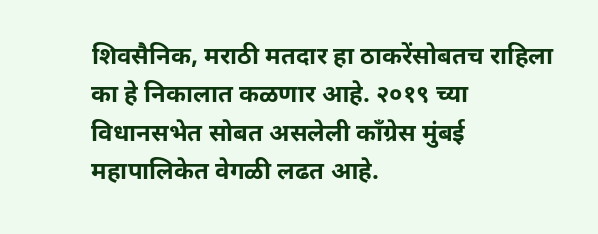शिवसैनिक, मराठी मतदार हा ठाकरेंसोबतच राहिला का हे निकालात कळणार आहे. २०१९ च्या विधानसभेत सोबत असलेली काँग्रेस मुंबई महापालिकेत वेगळी लढत आहे.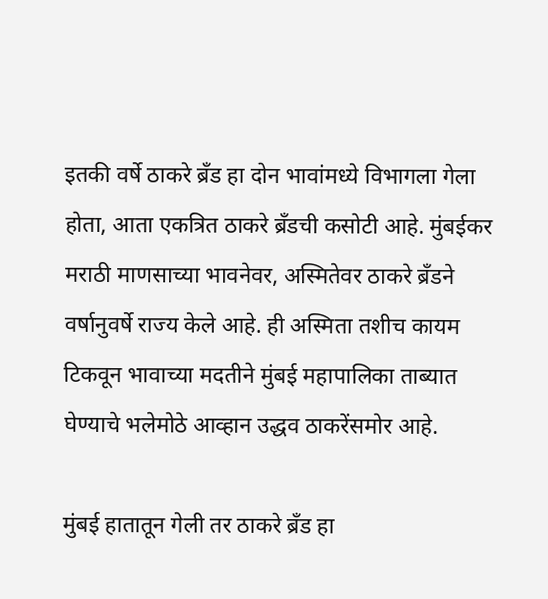इतकी वर्षे ठाकरे ब्रँड हा दोन भावांमध्ये विभागला गेला होता, आता एकत्रित ठाकरे ब्रँडची कसोटी आहे. मुंबईकर मराठी माणसाच्या भावनेवर, अस्मितेवर ठाकरे ब्रँडने वर्षानुवर्षे राज्य केले आहे. ही अस्मिता तशीच कायम टिकवून भावाच्या मदतीने मुंबई महापालिका ताब्यात घेण्याचे भलेमोठे आव्हान उद्धव ठाकरेंसमोर आहे.

मुंबई हातातून गेली तर ठाकरे ब्रँड हा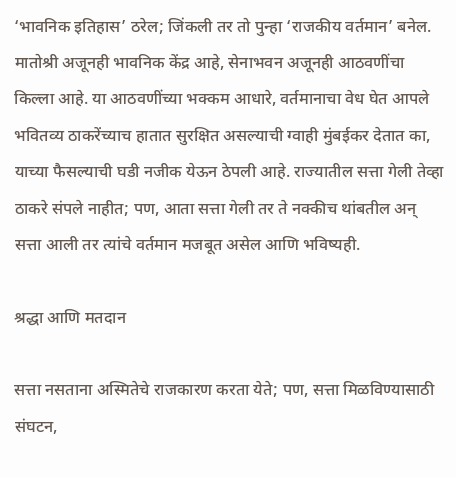‘भावनिक इतिहास’ ठरेल; जिंकली तर तो पुन्हा ‘राजकीय वर्तमान’ बनेल. मातोश्री अजूनही भावनिक केंद्र आहे, सेनाभवन अजूनही आठवणींचा किल्ला आहे. या आठवणींच्या भक्कम आधारे, वर्तमानाचा वेध घेत आपले भवितव्य ठाकरेंच्याच हातात सुरक्षित असल्याची ग्वाही मुंबईकर देतात का, याच्या फैसल्याची घडी नजीक येऊन ठेपली आहे. राज्यातील सत्ता गेली तेव्हा ठाकरे संपले नाहीत; पण, आता सत्ता गेली तर ते नक्कीच थांबतील अन् सत्ता आली तर त्यांचे वर्तमान मजबूत असेल आणि भविष्यही.

श्रद्धा आणि मतदान

सत्ता नसताना अस्मितेचे राजकारण करता येते; पण, सत्ता मिळविण्यासाठी संघटन,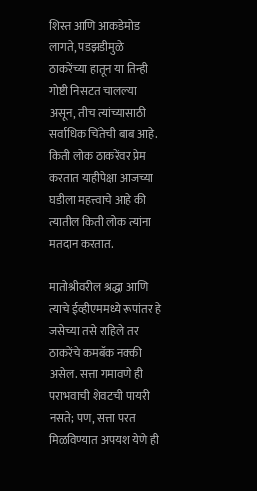शिस्त आणि आकडेमोड लागते, पडझडीमुळे ठाकरेंच्या हातून या तिन्ही गोष्टी निसटत चालल्या असून, तीच त्यांच्यासाठी सर्वाधिक चिंतेची बाब आहे. किती लोक ठाकरेंवर प्रेम करतात याहीपेक्षा आजच्या घडीला महत्त्वाचे आहे की त्यातील किती लोक त्यांना मतदान करतात.

मातोश्रीवरील श्रद्धा आणि त्याचे ईव्हीएममध्ये रूपांतर हे जसेच्या तसे राहिले तर ठाकरेंचे कमबॅक नक्की असेल. सत्ता गमावणे ही पराभवाची शेवटची पायरी नसते; पण, सत्ता परत मिळविण्यात अपयश येणे ही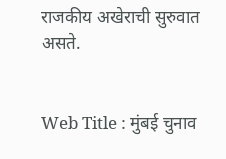राजकीय अखेराची सुरुवात असते.


Web Title : मुंबई चुनाव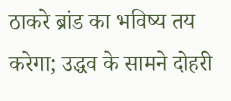ठाकरे ब्रांड का भविष्य तय करेगा; उद्धव के सामने दोहरी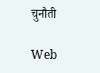चुनौती

Web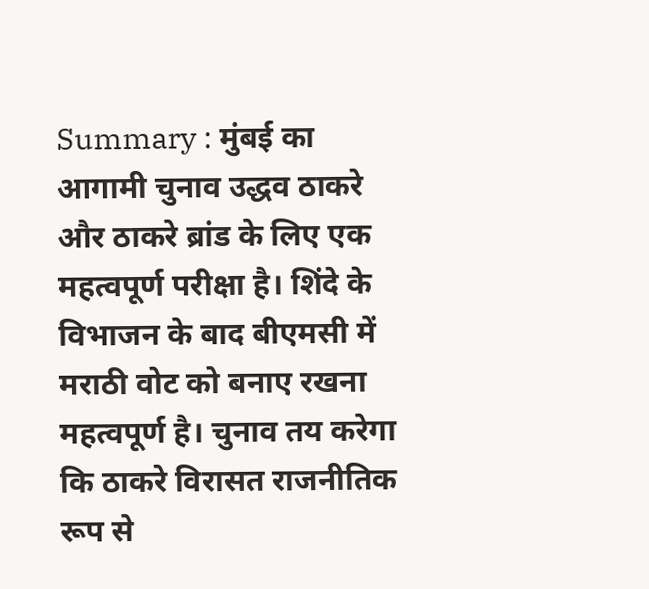Summary : मुंबई का आगामी चुनाव उद्धव ठाकरे और ठाकरे ब्रांड के लिए एक महत्वपूर्ण परीक्षा है। शिंदे के विभाजन के बाद बीएमसी में मराठी वोट को बनाए रखना महत्वपूर्ण है। चुनाव तय करेगा कि ठाकरे विरासत राजनीतिक रूप से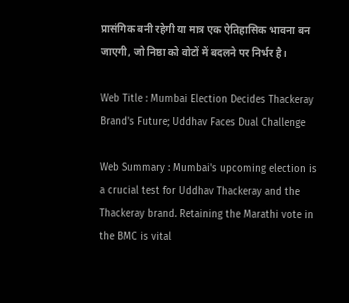प्रासंगिक बनी रहेगी या मात्र एक ऐतिहासिक भावना बन जाएगी, जो निष्ठा को वोटों में बदलने पर निर्भर है।

Web Title : Mumbai Election Decides Thackeray Brand's Future; Uddhav Faces Dual Challenge

Web Summary : Mumbai's upcoming election is a crucial test for Uddhav Thackeray and the Thackeray brand. Retaining the Marathi vote in the BMC is vital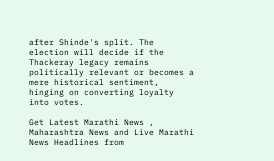after Shinde's split. The election will decide if the Thackeray legacy remains politically relevant or becomes a mere historical sentiment, hinging on converting loyalty into votes.

Get Latest Marathi News , Maharashtra News and Live Marathi News Headlines from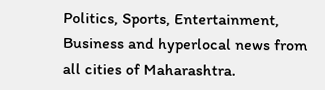Politics, Sports, Entertainment, Business and hyperlocal news from all cities of Maharashtra.